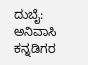ದುಬೈ: ಅನಿವಾಸಿ ಕನ್ನಡಿಗರ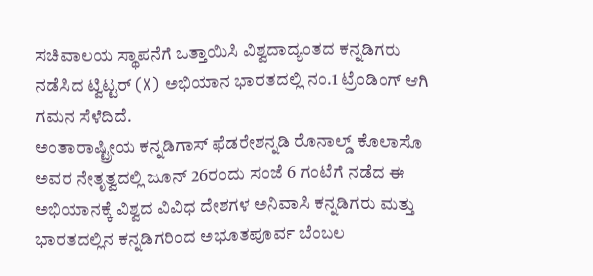ಸಚಿವಾಲಯ ಸ್ಥಾಪನೆಗೆ ಒತ್ತಾಯಿಸಿ ವಿಶ್ವದಾದ್ಯಂತದ ಕನ್ನಡಿಗರು ನಡೆಸಿದ ಟ್ವಿಟ್ಟರ್ (X) ಅಭಿಯಾನ ಭಾರತದಲ್ಲಿ ನಂ.1 ಟ್ರೆಂಡಿಂಗ್ ಆಗಿ ಗಮನ ಸೆಳೆದಿದೆ.
ಅಂತಾರಾಷ್ಟ್ರೀಯ ಕನ್ನಡಿಗಾಸ್ ಫೆಡರೇಶನ್ನಡಿ ರೊನಾಲ್ಡ್ ಕೊಲಾಸೊ ಅವರ ನೇತೃತ್ವದಲ್ಲಿ ಜೂನ್ 26ರಂದು ಸಂಜೆ 6 ಗಂಟೆಗೆ ನಡೆದ ಈ ಅಭಿಯಾನಕ್ಕೆ ವಿಶ್ವದ ವಿವಿಧ ದೇಶಗಳ ಅನಿವಾಸಿ ಕನ್ನಡಿಗರು ಮತ್ತು ಭಾರತದಲ್ಲಿನ ಕನ್ನಡಿಗರಿಂದ ಅಭೂತಪೂರ್ವ ಬೆಂಬಲ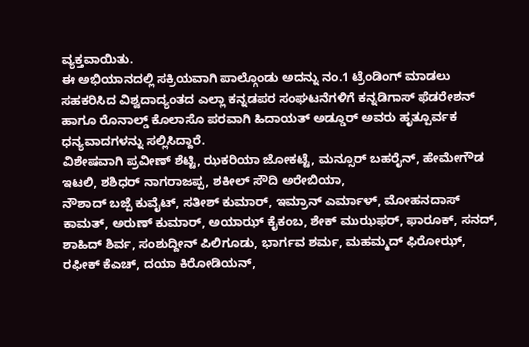ವ್ಯಕ್ತವಾಯಿತು.
ಈ ಅಭಿಯಾನದಲ್ಲಿ ಸಕ್ರಿಯವಾಗಿ ಪಾಲ್ಗೊಂಡು ಅದನ್ನು ನಂ.1 ಟ್ರೆಂಡಿಂಗ್ ಮಾಡಲು ಸಹಕರಿಸಿದ ವಿಶ್ವದಾದ್ಯಂತದ ಎಲ್ಲಾ ಕನ್ನಡಪರ ಸಂಘಟನೆಗಳಿಗೆ ಕನ್ನಡಿಗಾಸ್ ಫೆಡರೇಶನ್ ಹಾಗೂ ರೊನಾಲ್ಡ್ ಕೊಲಾಸೊ ಪರವಾಗಿ ಹಿದಾಯತ್ ಅಡ್ಡೂರ್ ಅವರು ಹೃತ್ಪೂರ್ವಕ ಧನ್ಯವಾದಗಳನ್ನು ಸಲ್ಲಿಸಿದ್ದಾರೆ.
ವಿಶೇಷವಾಗಿ ಪ್ರವೀಣ್ ಶೆಟ್ಟಿ, ಝಕರಿಯಾ ಜೋಕಟ್ಟೆ, ಮನ್ಸೂರ್ ಬಹರೈನ್, ಹೇಮೇಗೌಡ ಇಟಲಿ, ಶಶಿಧರ್ ನಾಗರಾಜಪ್ಪ, ಶಕೀಲ್ ಸೌದಿ ಅರೇಬಿಯಾ,
ನೌಶಾದ್ ಬಜ್ಪೆ ಕುವೈಟ್, ಸತೀಶ್ ಕುಮಾರ್, ಇಮ್ರಾನ್ ಎರ್ಮಾಳ್, ಮೋಹನದಾಸ್ ಕಾಮತ್, ಅರುಣ್ ಕುಮಾರ್, ಅಯಾಝ್ ಕೈಕಂಬ, ಶೇಕ್ ಮುಝಫರ್, ಫಾರೂಕ್, ಸನದ್, ಶಾಹಿದ್ ಶಿರ್ವ, ಸಂಶುದ್ದೀನ್ ಪಿಲಿಗೂಡು, ಭಾರ್ಗವ ಶರ್ಮ, ಮಹಮ್ಮದ್ ಫಿರೋಝ್, ರಫೀಕ್ ಕೆಎಚ್, ದಯಾ ಕಿರೋಡಿಯನ್,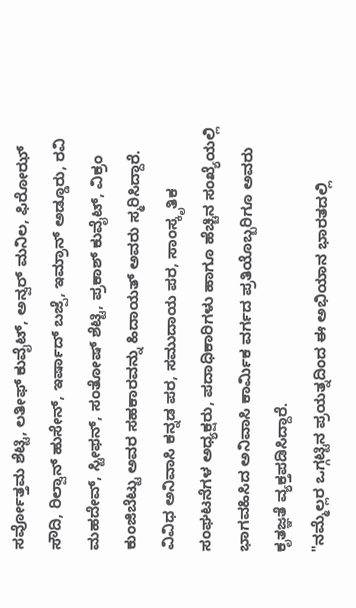ಸರ್ವೋತ್ತಮ ಶೆಟ್ಟಿ, ಲತೀಫ್ ಕುವೈಟ್, ಅನ್ವರ್ ಮನಿಲ, ಫಿರೋಝ್ ಸೌದಿ, ರಿಲ್ವಾನ್ ಹುಸೇನ್, ಇರ್ಷಾದ್ ಬಜ್ಪೆ, ಇಮ್ರಾನ್ ಅಡ್ಡೂರು, ರವಿ ಮಹದೇವ್, ಸ್ಟೀಫನ್, ಸಂತೋಷ್ ಶೆಟ್ಟಿ, ಪ್ರಕಾಶ್ ಕುವೈಟ್, ವಿಕ್ರಂ ಕುಂಜಿಬೆಟ್ಟು ಅವರ ಸಹಕಾರವನ್ನು ಹಿದಾಯತ್ ಅವರು ಸ್ಮರಿಸಿದ್ದಾರೆ.
ವಿವಿಧ ಅನಿವಾಸಿ ಕನ್ನಡ ಪರ, ಸಮುದಾಯ ಪರ, ಸಾಂಸ್ಕೃತಿಕ ಸಂಘಟನೆಗಳ ಅಧ್ಯಕ್ಷರು, ಪದಾಧಿಕಾರಿಗಳು ಹಾಗೂ ಹೆಚ್ಚಿನ ಸಂಖ್ಯೆಯಲ್ಲಿ ಭಾಗವಹಿಸಿದ ಅನಿವಾಸಿ ಕಾರ್ಮಿಕ ವರ್ಗದ ಪ್ರತಿಯೊಬ್ಬರಿಗೂ ಅವರು ಕೃತಜ್ಞತೆ ವ್ಯಕ್ತಪಡಿಸಿದ್ದಾರೆ.
"ನಮ್ಮೆಲ್ಲರ ಒಗ್ಗಟ್ಟಿನ ಪ್ರಯತ್ನದಿಂದ ಈ ಅಭಿಯಾನ ಭಾರತದಲ್ಲಿ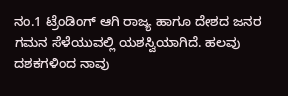ನಂ.1 ಟ್ರೆಂಡಿಂಗ್ ಆಗಿ ರಾಜ್ಯ ಹಾಗೂ ದೇಶದ ಜನರ ಗಮನ ಸೆಳೆಯುವಲ್ಲಿ ಯಶಸ್ವಿಯಾಗಿದೆ. ಹಲವು ದಶಕಗಳಿಂದ ನಾವು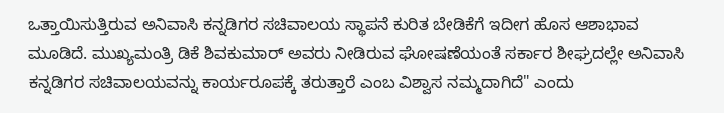ಒತ್ತಾಯಿಸುತ್ತಿರುವ ಅನಿವಾಸಿ ಕನ್ನಡಿಗರ ಸಚಿವಾಲಯ ಸ್ಥಾಪನೆ ಕುರಿತ ಬೇಡಿಕೆಗೆ ಇದೀಗ ಹೊಸ ಆಶಾಭಾವ ಮೂಡಿದೆ. ಮುಖ್ಯಮಂತ್ರಿ ಡಿಕೆ ಶಿವಕುಮಾರ್ ಅವರು ನೀಡಿರುವ ಘೋಷಣೆಯಂತೆ ಸರ್ಕಾರ ಶೀಘ್ರದಲ್ಲೇ ಅನಿವಾಸಿ ಕನ್ನಡಿಗರ ಸಚಿವಾಲಯವನ್ನು ಕಾರ್ಯರೂಪಕ್ಕೆ ತರುತ್ತಾರೆ ಎಂಬ ವಿಶ್ವಾಸ ನಮ್ಮದಾಗಿದೆ" ಎಂದು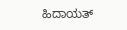ಹಿದಾಯತ್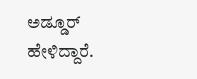ಅಡ್ಡೂರ್ ಹೇಳಿದ್ದಾರೆ.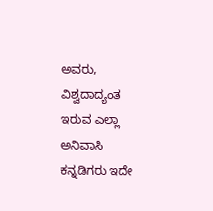ಅವರು, ವಿಶ್ವದಾದ್ಯಂತ ಇರುವ ಎಲ್ಲಾ ಅನಿವಾಸಿ ಕನ್ನಡಿಗರು ಇದೇ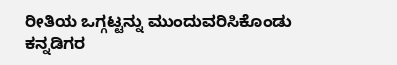ರೀತಿಯ ಒಗ್ಗಟ್ಟನ್ನು ಮುಂದುವರಿಸಿಕೊಂಡು ಕನ್ನಡಿಗರ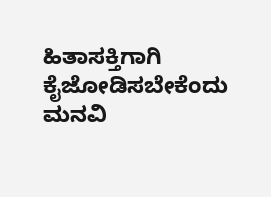ಹಿತಾಸಕ್ತಿಗಾಗಿ ಕೈಜೋಡಿಸಬೇಕೆಂದು ಮನವಿ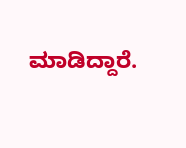ಮಾಡಿದ್ದಾರೆ.